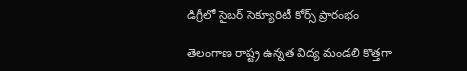డిగ్రీలో సైబర్ సెక్యూరిటీ కోర్స్ ప్రారంభం

తెలంగాణ రాష్ట్ర ఉన్నత విద్య మండలి కొత్తగా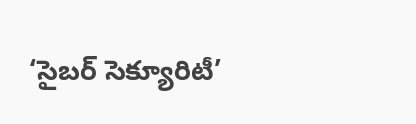‘సైబర్ సెక్యూరిటీ’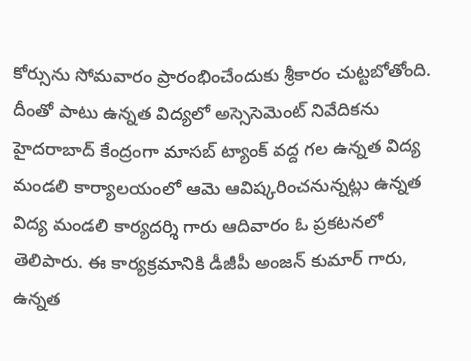కోర్సును సోమవారం ప్రారంభించేందుకు శ్రీకారం చుట్టబోతోంది. దీంతో పాటు ఉన్నత విద్యలో అస్సెసెమెంట్ నివేదికను హైదరాబాద్ కేంద్రంగా మాసబ్ ట్యాంక్ వద్ద గల ఉన్నత విద్య మండలి కార్యాలయంలో ఆమె ఆవిష్కరించనున్నట్లు ఉన్నత విద్య మండలి కార్యదర్శి గారు ఆదివారం ఓ ప్రకటనలో తెలిపారు. ఈ కార్యక్రమానికి డీజీపీ అంజన్ కుమార్ గారు, ఉన్నత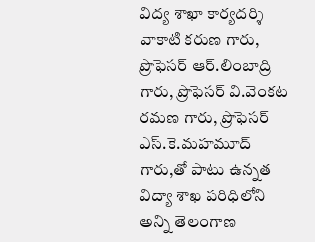విద్య శాఖా కార్యదర్శి వాకాటి కరుణ గారు, ప్రొఫెసర్ ఆర్.లింబాద్రి గారు, ప్రొఫెసర్ వి.వెంకట రమణ గారు, ప్రొఫెసర్ ఎస్.కె.మహమూద్ గారు,తో పాటు ఉన్నత విద్యా శాఖ పరిధిలోని అన్ని తెలంగాణ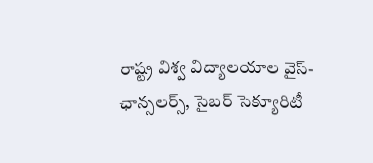రాష్ట్ర విశ్వ విద్యాలయాల వైస్-ఛాన్సలర్స్, సైబర్ సెక్యూరిటీ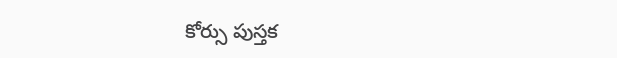కోర్సు పుస్తక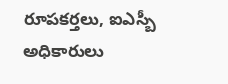రూపకర్తలు, ఐఎస్బీ అధికారులు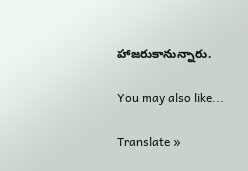హాజరుకానున్నారు.

You may also like...

Translate »